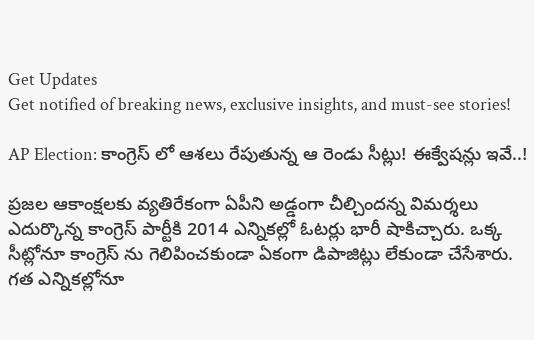Get Updates
Get notified of breaking news, exclusive insights, and must-see stories!

AP Election: కాంగ్రెస్ లో ఆశలు రేపుతున్న ఆ రెండు సీట్లు! ఈక్వేషన్లు ఇవే..!

ప్రజల ఆకాంక్షలకు వ్యతిరేకంగా ఏపీని అడ్డంగా చీల్చిందన్న విమర్శలు ఎదుర్కొన్న కాంగ్రెస్ పార్టీకి 2014 ఎన్నికల్లో ఓటర్లు భారీ షాకిచ్చారు. ఒక్క సీట్లోనూ కాంగ్రెస్ ను గెలిపించకుండా ఏకంగా డిపాజిట్లు లేకుండా చేసేశారు. గత ఎన్నికల్లోనూ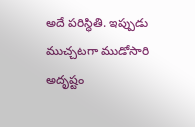అదే పరిస్ధితి. ఇప్పుడు ముచ్చటగా ముడోసారి అదృష్టం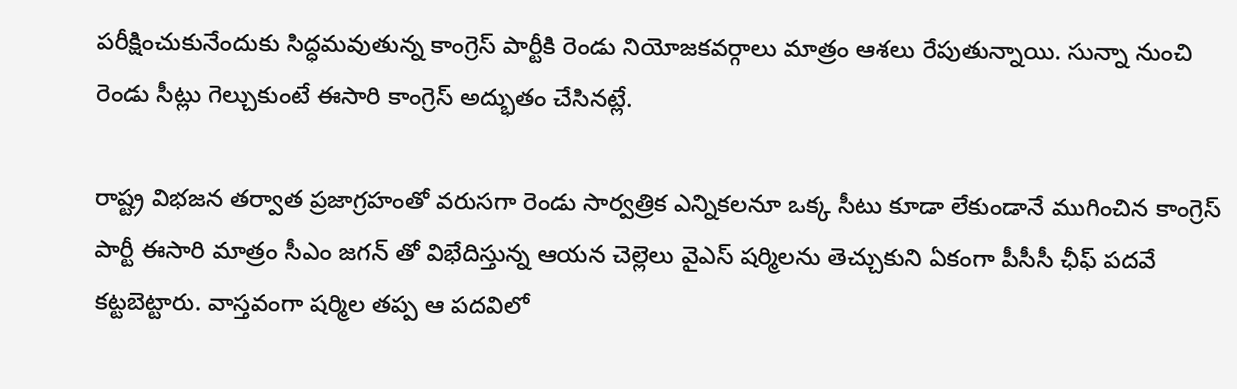పరీక్షించుకునేందుకు సిద్ధమవుతున్న కాంగ్రెస్ పార్టీకి రెండు నియోజకవర్గాలు మాత్రం ఆశలు రేపుతున్నాయి. సున్నా నుంచి రెండు సీట్లు గెల్చుకుంటే ఈసారి కాంగ్రెస్ అద్భుతం చేసినట్లే.

రాష్ట్ర విభజన తర్వాత ప్రజాగ్రహంతో వరుసగా రెండు సార్వత్రిక ఎన్నికలనూ ఒక్క సీటు కూడా లేకుండానే ముగించిన కాంగ్రెస్ పార్టీ ఈసారి మాత్రం సీఎం జగన్ తో విభేదిస్తున్న ఆయన చెల్లెలు వైఎస్ షర్మిలను తెచ్చుకుని ఏకంగా పీసీసీ ఛీఫ్ పదవే కట్టబెట్టారు. వాస్తవంగా షర్మిల తప్ప ఆ పదవిలో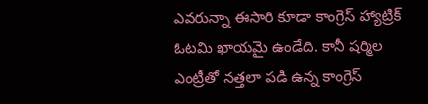ఎవరున్నా ఈసారి కూడా కాంగ్రెస్ హ్యాట్రిక్ ఓటమి ఖాయమై ఉండేది. కానీ షర్మిల ఎంట్రీతో నత్తలా పడి ఉన్న కాంగ్రెస్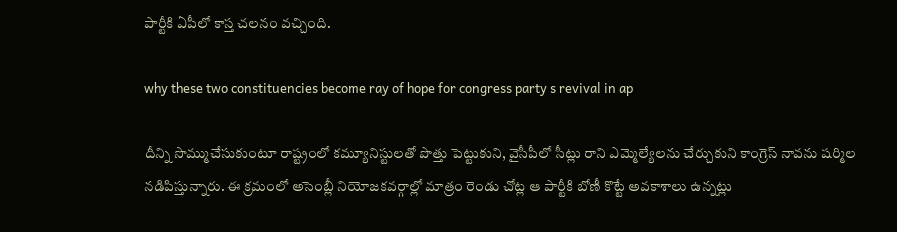పార్టీకి ఏపీలో కాస్త చలనం వచ్చింది.

why these two constituencies become ray of hope for congress party s revival in ap

దీన్ని సొమ్ముచేసుకుంటూ రాష్ట్రంలో కమ్యూనిస్టులతో పొత్తు పెట్టుకుని, వైసీపీలో సీట్లు రాని ఎమ్మెల్యేలను చేర్చుకుని కాంగ్రెస్ నావను షర్మిల నడిపిస్తున్నారు. ఈ క్రమంలో అసెంబ్లీ నియోజకవర్గాల్లో మాత్రం రెండు చోట్ల ఆ పార్టీకి బోణీ కొట్టే అవకాశాలు ఉన్నట్లు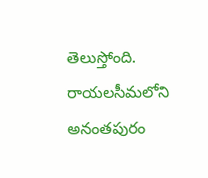తెలుస్తోంది. రాయలసీమలోని అనంతపురం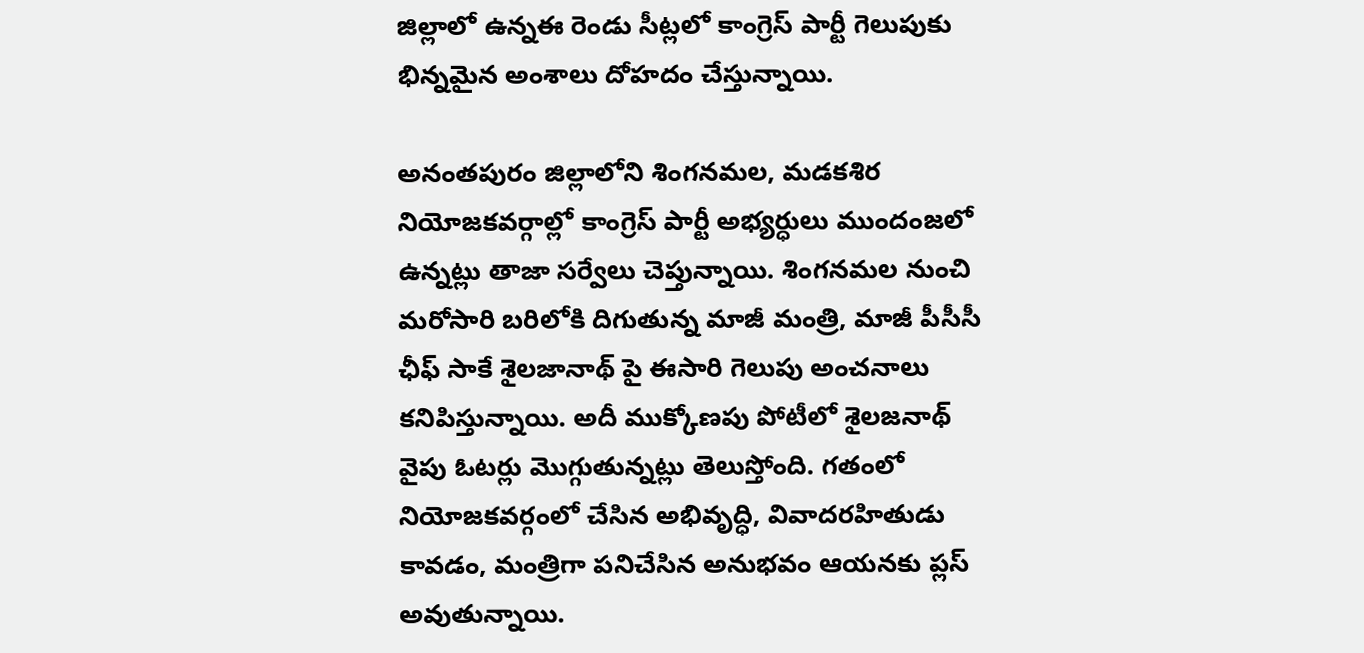జిల్లాలో ఉన్నఈ రెండు సీట్లలో కాంగ్రెస్ పార్టీ గెలుపుకు భిన్నమైన అంశాలు దోహదం చేస్తున్నాయి.

అనంతపురం జిల్లాలోని శింగనమల, మడకశిర నియోజకవర్గాల్లో కాంగ్రెస్ పార్టీ అభ్యర్ధులు ముందంజలో ఉన్నట్లు తాజా సర్వేలు చెప్తున్నాయి. శింగనమల నుంచి మరోసారి బరిలోకి దిగుతున్న మాజీ మంత్రి, మాజీ పీసీసీ ఛీఫ్ సాకే శైలజానాథ్ పై ఈసారి గెలుపు అంచనాలు కనిపిస్తున్నాయి. అదీ ముక్కోణపు పోటీలో శైలజనాథ్ వైపు ఓటర్లు మొగ్గుతున్నట్లు తెలుస్తోంది. గతంలో నియోజకవర్గంలో చేసిన అభివృద్ధి, వివాదరహితుడు కావడం, మంత్రిగా పనిచేసిన అనుభవం ఆయనకు ప్లస్ అవుతున్నాయి.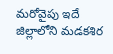మరోవైపు ఇదే జిల్లాలోని మడకశిర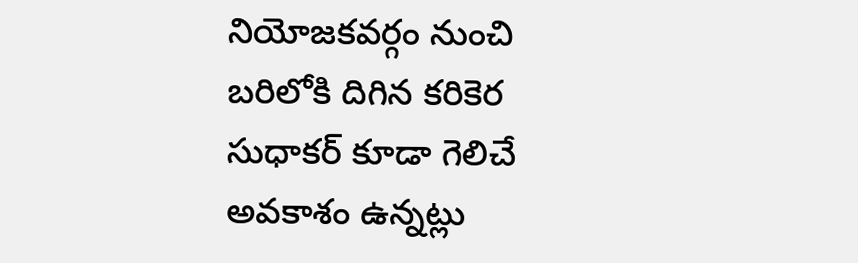నియోజకవర్గం నుంచి బరిలోకి దిగిన కరికెర సుధాకర్ కూడా గెలిచే అవకాశం ఉన్నట్లు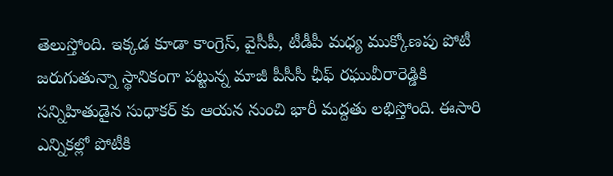తెలుస్తోంది. ఇక్కడ కూడా కాంగ్రెస్, వైసీపీ, టీడీపీ మధ్య ముక్కోణపు పోటీ జరుగుతున్నా స్థానికంగా పట్టున్న మాజీ పీసీసీ ఛీఫ్ రఘువీరారెడ్డికి సన్నిహితుడైన సుధాకర్ కు ఆయన నుంచి భారీ మద్దతు లభిస్తోంది. ఈసారి ఎన్నికల్లో పోటీకి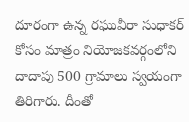దూరంగా ఉన్న రఘువీరా సుధాకర్ కోసం మాత్రం నియోజకవర్గంలోని దాదాపు 500 గ్రామాలు స్వయంగా తిరిగారు. దీంతో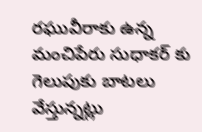రఘువీరాకు ఉన్న మంచిపేరు సుధాకర్ కు గెలుపుకు బాటలు వేస్తున్నట్లు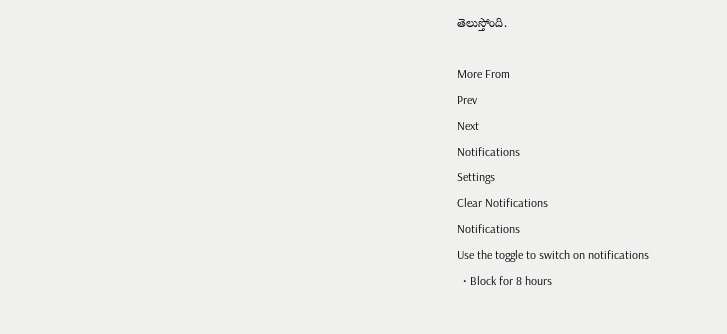తెలుస్తోంది.

More From
Prev
Next
Notifications
Settings
Clear Notifications
Notifications
Use the toggle to switch on notifications
  • Block for 8 hours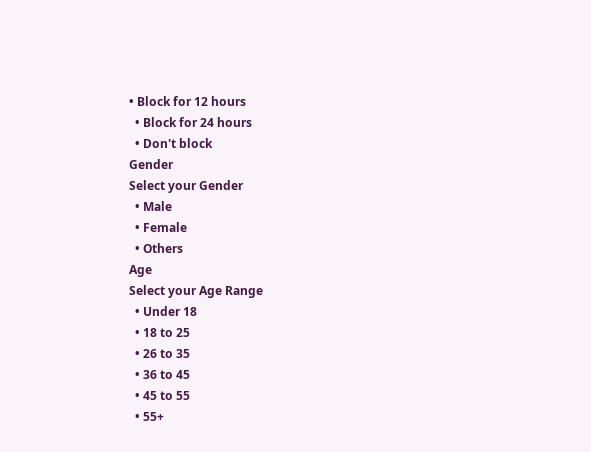• Block for 12 hours
  • Block for 24 hours
  • Don't block
Gender
Select your Gender
  • Male
  • Female
  • Others
Age
Select your Age Range
  • Under 18
  • 18 to 25
  • 26 to 35
  • 36 to 45
  • 45 to 55
  • 55+